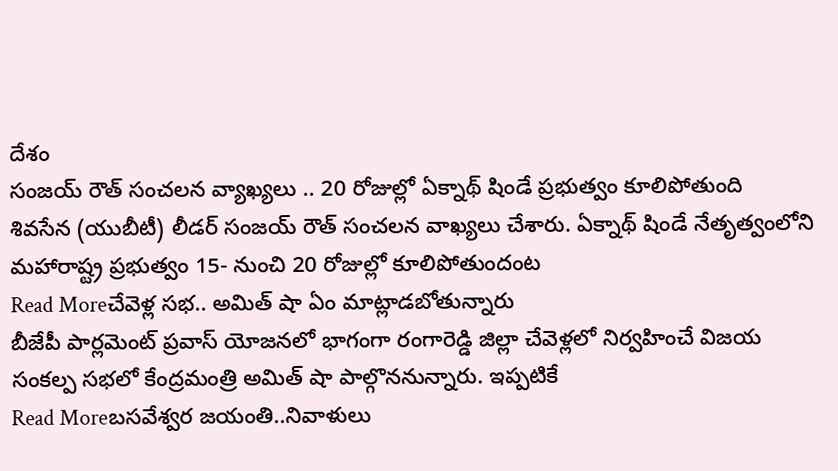దేశం
సంజయ్ రౌత్ సంచలన వ్యాఖ్యలు .. 20 రోజుల్లో ఏక్నాథ్ షిండే ప్రభుత్వం కూలిపోతుంది
శివసేన (యుబీటీ) లీడర్ సంజయ్ రౌత్ సంచలన వాఖ్యలు చేశారు. ఏక్నాథ్ షిండే నేతృత్వంలోని మహారాష్ట్ర ప్రభుత్వం 15- నుంచి 20 రోజుల్లో కూలిపోతుందంట
Read Moreచేవెళ్ల సభ.. అమిత్ షా ఏం మాట్లాడబోతున్నారు
బీజేపీ పార్లమెంట్ ప్రవాస్ యోజనలో భాగంగా రంగారెడ్డి జిల్లా చేవెళ్లలో నిర్వహించే విజయ సంకల్ప సభలో కేంద్రమంత్రి అమిత్ షా పాల్గొననున్నారు. ఇప్పటికే
Read Moreబసవేశ్వర జయంతి..నివాళులు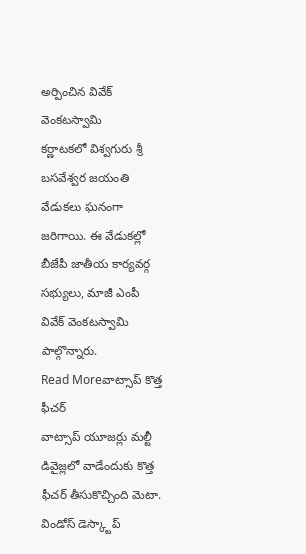అర్పించిన వివేక్ వెంకటస్వామి
కర్ణాటకలో విశ్వగురు శ్రీ బసవేశ్వర జయంతి వేడుకలు ఘనంగా జరిగాయి. ఈ వేడుకల్లో బీజేపీ జాతీయ కార్యవర్గ సభ్యులు, మాజీ ఎంపీ వివేక్ వెంకటస్వామి పాల్గొన్నారు.
Read Moreవాట్సాప్ కొత్త ఫీచర్
వాట్సాప్ యూజర్లు మల్టీ డివైజ్లలో వాడేందుకు కొత్త ఫీచర్ తీసుకొచ్చింది మెటా. విండోస్ డెస్క్టాప్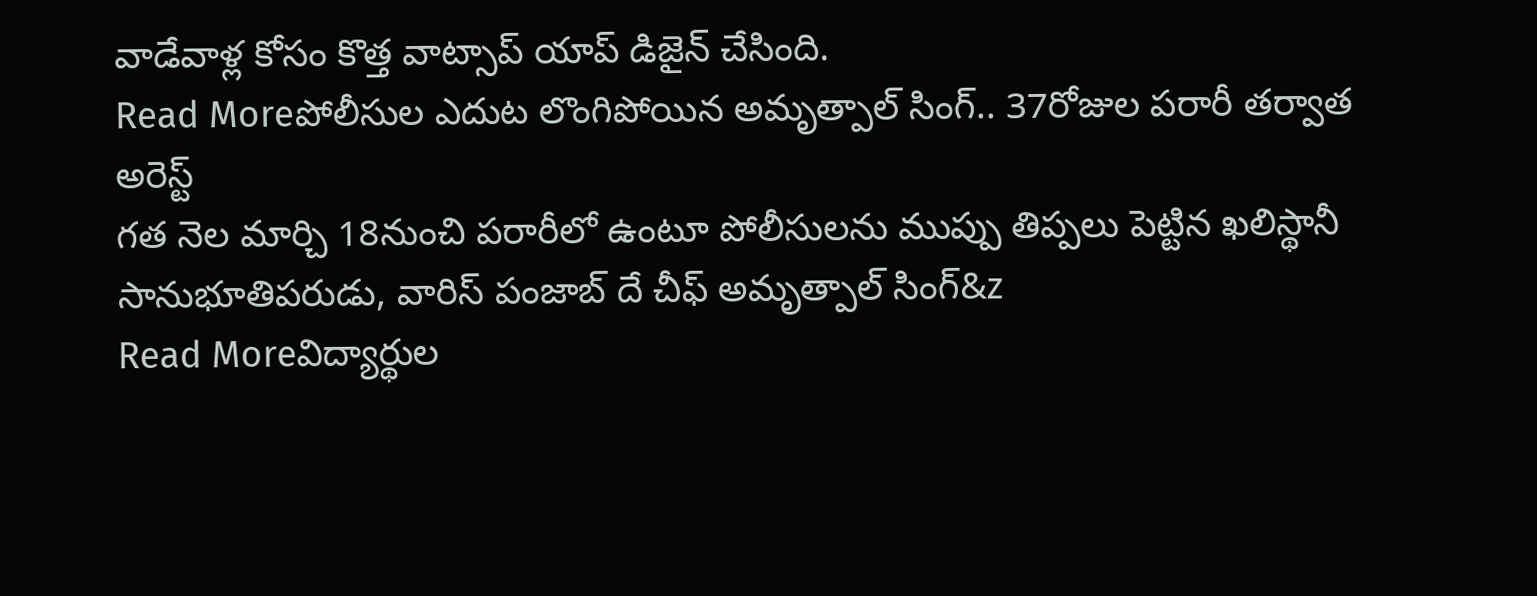వాడేవాళ్ల కోసం కొత్త వాట్సాప్ యాప్ డిజైన్ చేసింది.
Read Moreపోలీసుల ఎదుట లొంగిపోయిన అమృత్పాల్ సింగ్.. 37రోజుల పరారీ తర్వాత అరెస్ట్
గత నెల మార్చి 18నుంచి పరారీలో ఉంటూ పోలీసులను ముప్పు తిప్పలు పెట్టిన ఖలిస్థానీ సానుభూతిపరుడు, వారిస్ పంజాబ్ దే చీఫ్ అమృత్పాల్ సింగ్&z
Read Moreవిద్యార్థుల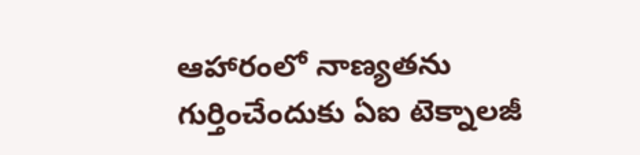ఆహారంలో నాణ్యతను గుర్తించేందుకు ఏఐ టెక్నాలజీ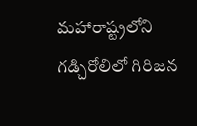మహారాష్ట్రలోని గడ్చిరోలిలో గిరిజన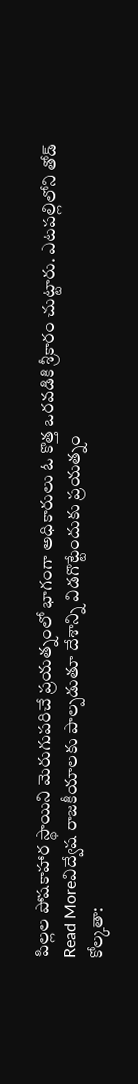పిల్లల పోషకాహార స్థాయిని మెరుగుపరిచే ప్రయత్నంలో భాగంగా అధికారులు ఓ కొత్త ఒరవడికి శ్రీకారం చుట్టారు. ఎటపల్లిలోని తోడ్
Read Moreవిద్వేష రాజకీయాలకు పాల్పడుతూ దేశాన్ని విడగొట్టేందుకు ప్రయత్నం
కోల్కతా: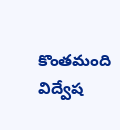కొంతమంది విద్వేష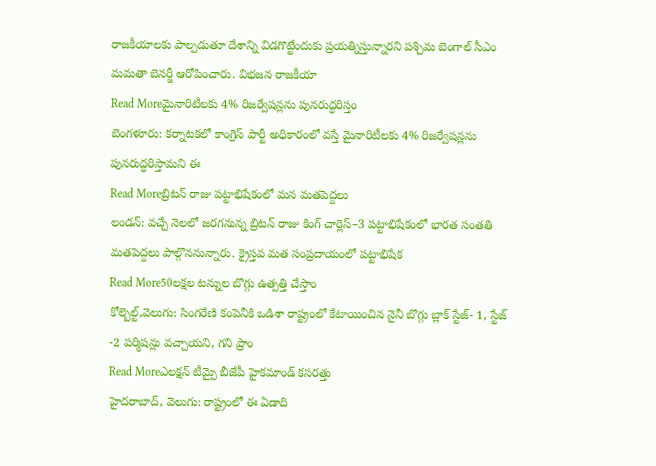రాజకీయాలకు పాల్పడుతూ దేశాన్ని విడగొట్టేందుకు ప్రయత్నిస్తున్నారని పశ్చిమ బెంగాల్ సీఎం మమతా బెనర్జీ ఆరోపించారు. విభజన రాజకీయా
Read Moreమైనారిటీలకు 4% రిజర్వేషన్లను పునరుద్ధరిస్తం
బెంగళూరు: కర్నాటకలో కాంగ్రెస్ పార్టీ అధికారంలో వస్తే మైనారిటీలకు 4% రిజర్వేషన్లను పునరుద్ధరిస్తామని ఈ
Read Moreబ్రిటన్ రాజు పట్టాభిషేకంలో మన మతపెద్దలు
లండన్: వచ్చే నెలలో జరగనున్న బ్రిటన్ రాజు కింగ్ చార్లెస్–3 పట్టాభిషేకంలో భారత సంతతి మతపెద్దలు పాల్గొననున్నారు. క్రైస్తవ మత సంప్రదాయంలో పట్టాభిషేక
Read More50లక్షల టన్నుల బొగ్గు ఉత్పత్తి చేస్తాం
కోల్బెల్ట్,వెలుగు: సింగరేణి కంపెనీకి ఒడిశా రాష్ట్రంలో కేటాయించిన నైనీ బొగ్గు బ్లాక్ స్టేజ్- 1, స్టేజ్ -2 పర్మిషన్లు వచ్చాయని, గని ప్రాం
Read Moreఎలక్షన్ టీమ్పై బీజేపీ హైకమాండ్ కసరత్తు
హైదరాబాద్, వెలుగు: రాష్ట్రంలో ఈ ఏడాది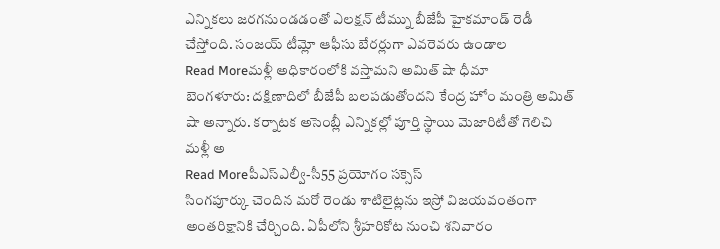ఎన్నికలు జరగనుండడంతో ఎలక్షన్ టీమ్ను బీజేపీ హైకమాండ్ రెడీ చేస్తోంది. సంజయ్ టీమ్లో ఆఫీసు బేరర్లుగా ఎవరెవరు ఉండాల
Read Moreమళ్లీ అధికారంలోకి వస్తామని అమిత్ షా ధీమా
బెంగళూరు: దక్షిణాదిలో బీజేపీ బలపడుతోందని కేంద్ర హోం మంత్రి అమిత్ షా అన్నారు. కర్నాటక అసెంబ్లీ ఎన్నికల్లో పూర్తి స్థాయి మెజారిటీతో గెలిచి మళ్లీ అ
Read Moreపీఎస్ఎల్వీ-సీ55 ప్రయోగం సక్సెస్
సింగపూర్కు చెందిన మరో రెండు శాటిలైట్లను ఇస్రో విజయవంతంగా అంతరిక్షానికి చేర్చింది. ఏపీలోని శ్రీహరికోట నుంచి శనివారం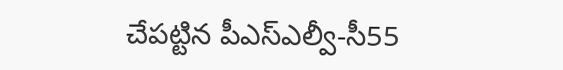చేపట్టిన పీఎస్ఎల్వీ-సీ55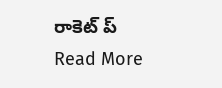రాకెట్ ప్
Read More